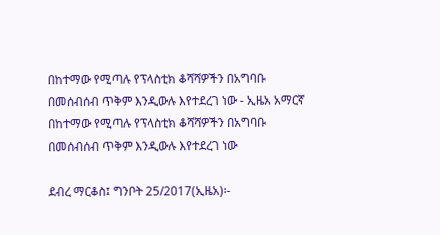በከተማው የሚጣሉ የፕላስቲክ ቆሻሻዎችን በአግባቡ በመሰብሰብ ጥቅም እንዲውሉ እየተደረገ ነው - ኢዜአ አማርኛ
በከተማው የሚጣሉ የፕላስቲክ ቆሻሻዎችን በአግባቡ በመሰብሰብ ጥቅም እንዲውሉ እየተደረገ ነው

ደብረ ማርቆስ፤ ግንቦት 25/2017(ኢዜአ)፡-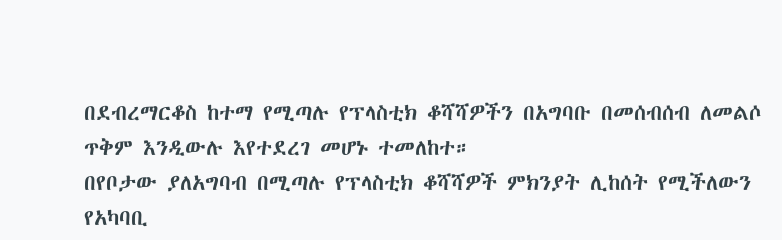በደብረማርቆስ ከተማ የሚጣሉ የፕላስቲክ ቆሻሻዎችን በአግባቡ በመሰብሰብ ለመልሶ ጥቅም እንዲውሉ እየተደረገ መሆኑ ተመለከተ።
በየቦታው ያለአግባብ በሚጣሉ የፕላስቲክ ቆሻሻዎች ምክንያት ሊከሰት የሚችለውን የአካባቢ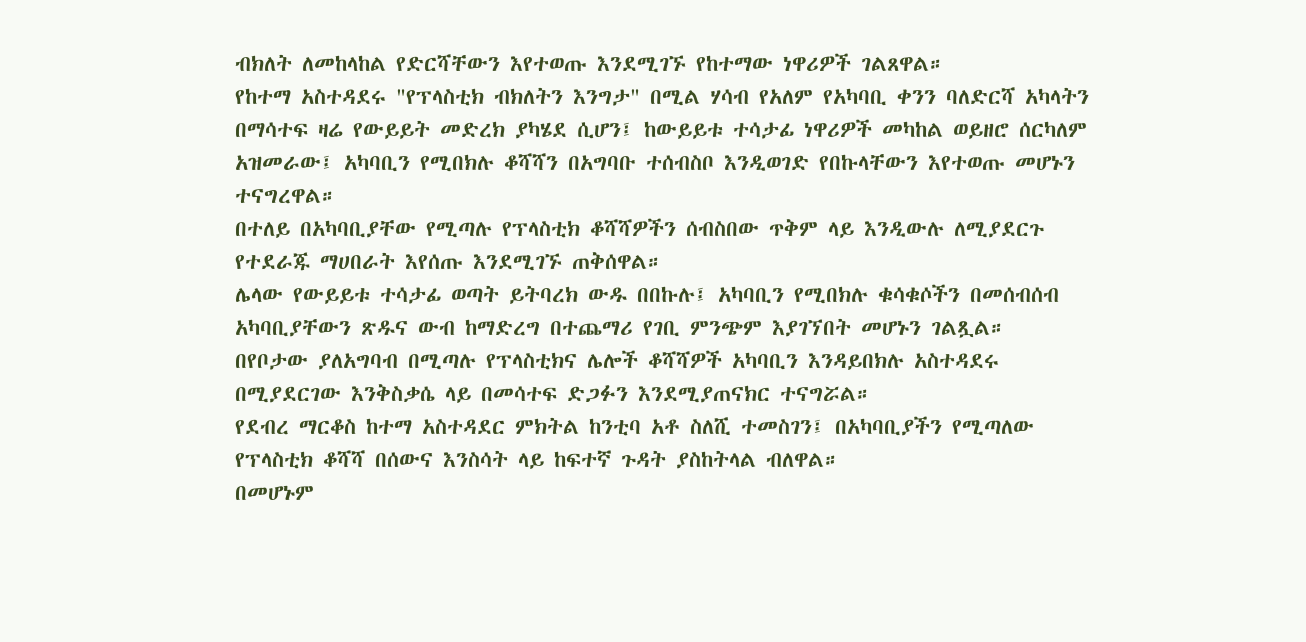ብክለት ለመከላከል የድርሻቸውን እየተወጡ እንደሚገኙ የከተማው ነዋሪዎች ገልጸዋል።
የከተማ አስተዳደሩ "የፕላስቲክ ብክለትን እንግታ" በሚል ሃሳብ የአለም የአካባቢ ቀንን ባለድርሻ አካላትን በማሳተፍ ዛሬ የውይይት መድረክ ያካሄደ ሲሆን፤ ከውይይቱ ተሳታፊ ነዋሪዎች መካከል ወይዘሮ ሰርካለም አዝመራው፤ አካባቢን የሚበክሉ ቆሻሻን በአግባቡ ተሰብስቦ እንዲወገድ የበኩላቸውን እየተወጡ መሆኑን ተናግረዋል።
በተለይ በአካባቢያቸው የሚጣሉ የፕላስቲክ ቆሻሻዎችን ሰብስበው ጥቅም ላይ እንዲውሉ ለሚያደርጉ የተደራጁ ማሀበራት እየሰጡ እንደሚገኙ ጠቅሰዋል።
ሌላው የውይይቱ ተሳታፊ ወጣት ይትባረክ ውዱ በበኩሉ፤ አካባቢን የሚበክሉ ቁሳቁሶችን በመሰብሰብ አካባቢያቸውን ጽዱና ውብ ከማድረግ በተጨማሪ የገቢ ምንጭም እያገኘበት መሆኑን ገልጿል።
በየቦታው ያለአግባብ በሚጣሉ የፕላስቲክና ሌሎች ቆሻሻዎች አካባቢን እንዳይበክሉ አስተዳደሩ በሚያደርገው እንቅስቃሴ ላይ በመሳተፍ ድጋፉን እንደሚያጠናክር ተናግሯል።
የደብረ ማርቆስ ከተማ አስተዳደር ምክትል ከንቲባ አቶ ስለሺ ተመስገን፤ በአካባቢያችን የሚጣለው የፕላስቲክ ቆሻሻ በሰውና እንስሳት ላይ ከፍተኛ ጉዳት ያስከትላል ብለዋል።
በመሆኑም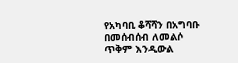የአካባቢ ቆሻሻን በአግባቡ በመሰብሰብ ለመልሶ ጥቅም እንዲውል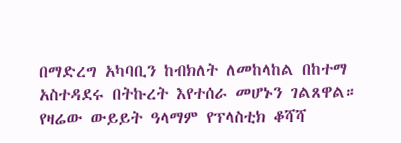በማድረግ አካባቢን ከብክለት ለመከላከል በከተማ አስተዳደሩ በትኩረት እየተሰራ መሆኑን ገልጸዋል።
የዛሬው ውይይት ዓላማም የፕላስቲክ ቆሻሻ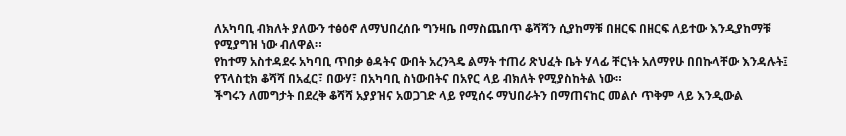ለአካባቢ ብክለት ያለውን ተፅዕኖ ለማህበረሰቡ ግንዛቤ በማስጨበጥ ቆሻሻን ሲያከማቹ በዘርፍ በዘርፍ ለይተው እንዲያከማቹ የሚያግዝ ነው ብለዋል።
የከተማ አስተዳደሩ አካባቢ ጥበቃ ፅዳትና ውበት አረንጓዴ ልማት ተጠሪ ጽህፈት ቤት ሃላፊ ቸርነት አለማየሁ በበኩላቸው እንዳሉት፤ የፕላስቲክ ቆሻሻ በአፈር፣ በውሃ፣ በአካባቢ ስነውበትና በአየር ላይ ብክለት የሚያስከትል ነው።
ችግሩን ለመግታት በደረቅ ቆሻሻ አያያዝና አወጋገድ ላይ የሚሰሩ ማህበራትን በማጠናከር መልሶ ጥቅም ላይ እንዲውል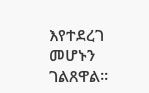እየተደረገ መሆኑን ገልጸዋል።